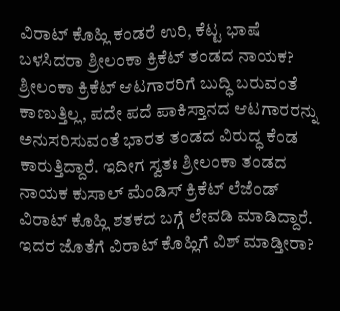ವಿರಾಟ್ ಕೊಹ್ಲಿ ಕಂಡರೆ ಉರಿ, ಕೆಟ್ಟ ಭಾಷೆ ಬಳಸಿದರಾ ಶ್ರೀಲಂಕಾ ಕ್ರಿಕೆಟ್ ತಂಡದ ನಾಯಕ?
ಶ್ರೀಲಂಕಾ ಕ್ರಿಕೆಟ್ ಆಟಗಾರರಿಗೆ ಬುದ್ಧಿ ಬರುವಂತೆ ಕಾಣುತ್ತಿಲ್ಲ, ಪದೇ ಪದೆ ಪಾಕಿಸ್ತಾನದ ಆಟಗಾರರನ್ನು ಅನುಸರಿಸುವಂತೆ ಭಾರತ ತಂಡದ ವಿರುದ್ಧ ಕೆಂಡ ಕಾರುತ್ತಿದ್ದಾರೆ. ಇದೀಗ ಸ್ವತಃ ಶ್ರೀಲಂಕಾ ತಂಡದ ನಾಯಕ ಕುಸಾಲ್ ಮೆಂಡಿಸ್ ಕ್ರಿಕೆಟ್ ಲೆಜೆಂಡ್ ವಿರಾಟ್ ಕೊಹ್ಲಿ ಶತಕದ ಬಗ್ಗೆ ಲೇವಡಿ ಮಾಡಿದ್ದಾರೆ. ಇದರ ಜೊತೆಗೆ ವಿರಾಟ್ ಕೊಹ್ಲಿಗೆ ವಿಶ್ ಮಾಡ್ತೀರಾ?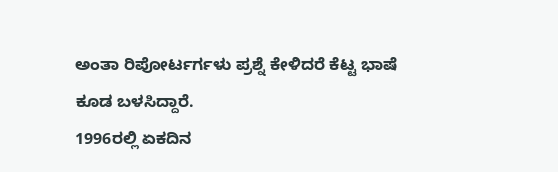ಅಂತಾ ರಿಪೋರ್ಟರ್ಗಳು ಪ್ರಶ್ನೆ ಕೇಳಿದರೆ ಕೆಟ್ಟ ಭಾಷೆ ಕೂಡ ಬಳಸಿದ್ದಾರೆ.
1996ರಲ್ಲಿ ಏಕದಿನ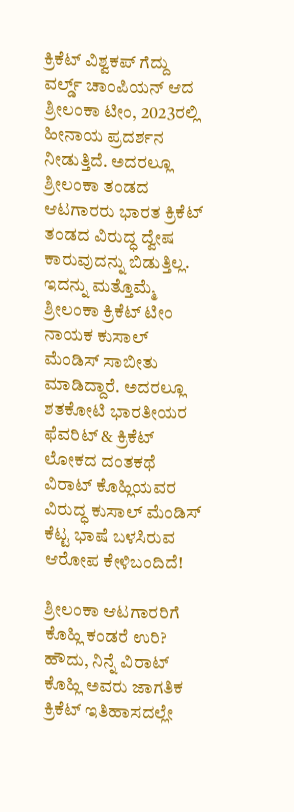ಕ್ರಿಕೆಟ್ ವಿಶ್ವಕಪ್ ಗೆದ್ದು ವರ್ಲ್ಡ್ ಚಾಂಪಿಯನ್ ಆದ ಶ್ರೀಲಂಕಾ ಟೀಂ, 2023ರಲ್ಲಿ ಹೀನಾಯ ಪ್ರದರ್ಶನ ನೀಡುತ್ತಿದೆ. ಅದರಲ್ಲೂ ಶ್ರೀಲಂಕಾ ತಂಡದ ಆಟಗಾರರು ಭಾರತ ಕ್ರಿಕೆಟ್ ತಂಡದ ವಿರುದ್ಧ ದ್ವೇಷ ಕಾರುವುದನ್ನು ಬಿಡುತ್ತಿಲ್ಲ. ಇದನ್ನು ಮತ್ತೊಮ್ಮೆ ಶ್ರೀಲಂಕಾ ಕ್ರಿಕೆಟ್ ಟೀಂ ನಾಯಕ ಕುಸಾಲ್ ಮೆಂಡಿಸ್ ಸಾಬೀತು ಮಾಡಿದ್ದಾರೆ. ಅದರಲ್ಲೂ ಶತಕೋಟಿ ಭಾರತೀಯರ ಫೆವರಿಟ್ & ಕ್ರಿಕೆಟ್ ಲೋಕದ ದಂತಕಥೆ ವಿರಾಟ್ ಕೊಹ್ಲಿಯವರ ವಿರುದ್ಧ ಕುಸಾಲ್ ಮೆಂಡಿಸ್ ಕೆಟ್ಟ ಭಾಷೆ ಬಳಸಿರುವ ಆರೋಪ ಕೇಳಿಬಂದಿದೆ!

ಶ್ರೀಲಂಕಾ ಆಟಗಾರರಿಗೆ ಕೊಹ್ಲಿ ಕಂಡರೆ ಉರಿ?
ಹೌದು, ನಿನ್ನೆ ವಿರಾಟ್ ಕೊಹ್ಲಿ ಅವರು ಜಾಗತಿಕ ಕ್ರಿಕೆಟ್ ಇತಿಹಾಸದಲ್ಲೇ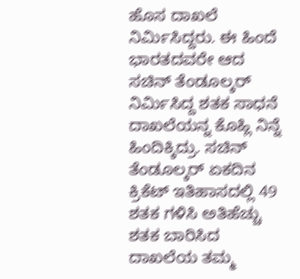ಹೊಸ ದಾಖಲೆ ನಿರ್ಮಿಸಿದ್ದರು. ಈ ಹಿಂದೆ ಭಾರತದವರೇ ಆದ ಸಚಿನ್ ತೆಂಡೂಲ್ಕರ್ ನಿರ್ಮಿಸಿದ್ದ ಶತಕ ಸಾಧನೆ ದಾಖಲೆಯನ್ನ ಕೊಹ್ಲಿ ನಿನ್ನೆ ಹಿಂದಿಕ್ಕಿದ್ರು. ಸಚಿನ್ ತೆಂಡೂಲ್ಕರ್ ಏಕದಿನ ಕ್ರಿಕೆಟ್ ಇತಿಹಾಸದಲ್ಲಿ 49 ಶತಕ ಗಳಿಸಿ ಅತಿಹೆಚ್ಚು ಶತಕ ಬಾರಿಸಿದ ದಾಖಲೆಯ ತಮ್ಮ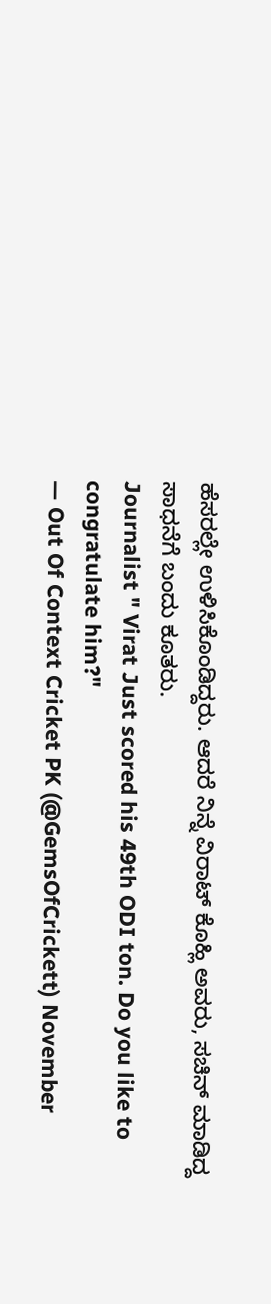ಹೆಸರಲ್ಲೇ ಉಳಿಸಿಕೊಂಡಿದ್ದರು. ಆದರೆ ನಿನ್ನೆ ವಿರಾಟ್ ಕೊಹ್ಲಿ ಅವರು, ಸಚಿನ್ ಮಾಡಿದ್ದ ಸಾಧನೆಗೆ ಬಂದು ಕೂತರು.
Journalist " Virat Just scored his 49th ODI ton. Do you like to congratulate him?"
— Out Of Context Cricket PK (@GemsOfCrickett) November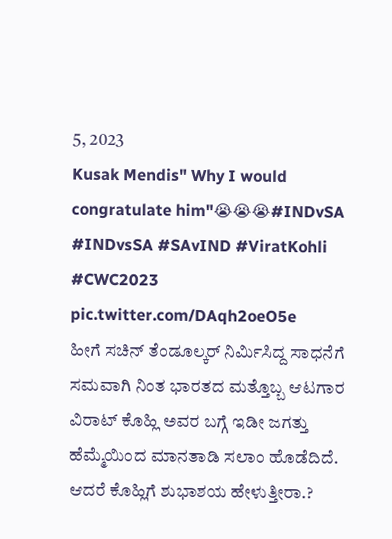5, 2023
Kusak Mendis" Why I would congratulate him"😭😭😭#INDvSA #INDvsSA #SAvIND #ViratKohli #CWC2023 pic.twitter.com/DAqh2oeO5e
ಹೀಗೆ ಸಚಿನ್ ತೆಂಡೂಲ್ಕರ್ ನಿರ್ಮಿಸಿದ್ದ ಸಾಧನೆಗೆ ಸಮವಾಗಿ ನಿಂತ ಭಾರತದ ಮತ್ತೊಬ್ಬ ಆಟಗಾರ ವಿರಾಟ್ ಕೊಹ್ಲಿ ಅವರ ಬಗ್ಗೆ ಇಡೀ ಜಗತ್ತು ಹೆಮ್ಮೆಯಿಂದ ಮಾನತಾಡಿ ಸಲಾಂ ಹೊಡೆದಿದೆ. ಆದರೆ ಕೊಹ್ಲಿಗೆ ಶುಭಾಶಯ ಹೇಳುತ್ತೀರಾ.?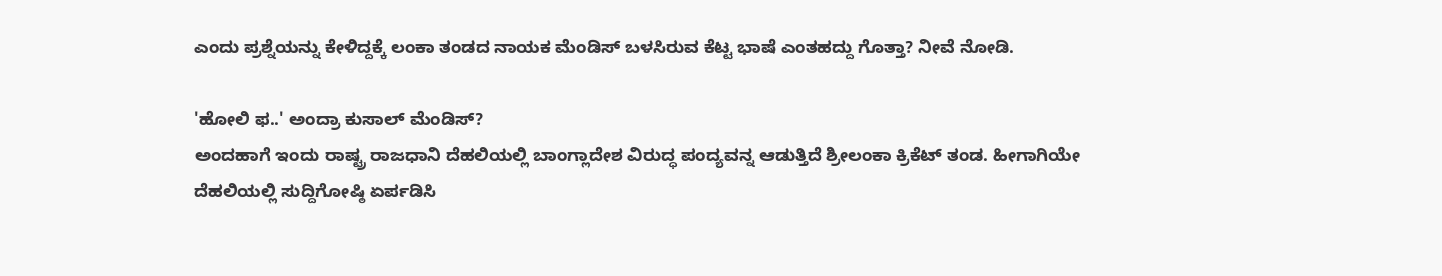ಎಂದು ಪ್ರಶ್ನೆಯನ್ನು ಕೇಳಿದ್ದಕ್ಕೆ ಲಂಕಾ ತಂಡದ ನಾಯಕ ಮೆಂಡಿಸ್ ಬಳಸಿರುವ ಕೆಟ್ಟ ಭಾಷೆ ಎಂತಹದ್ದು ಗೊತ್ತಾ? ನೀವೆ ನೋಡಿ.

'ಹೋಲಿ ಫ..' ಅಂದ್ರಾ ಕುಸಾಲ್ ಮೆಂಡಿಸ್?
ಅಂದಹಾಗೆ ಇಂದು ರಾಷ್ಟ್ರ ರಾಜಧಾನಿ ದೆಹಲಿಯಲ್ಲಿ ಬಾಂಗ್ಲಾದೇಶ ವಿರುದ್ಧ ಪಂದ್ಯವನ್ನ ಆಡುತ್ತಿದೆ ಶ್ರೀಲಂಕಾ ಕ್ರಿಕೆಟ್ ತಂಡ. ಹೀಗಾಗಿಯೇ ದೆಹಲಿಯಲ್ಲಿ ಸುದ್ದಿಗೋಷ್ಠಿ ಏರ್ಪಡಿಸಿ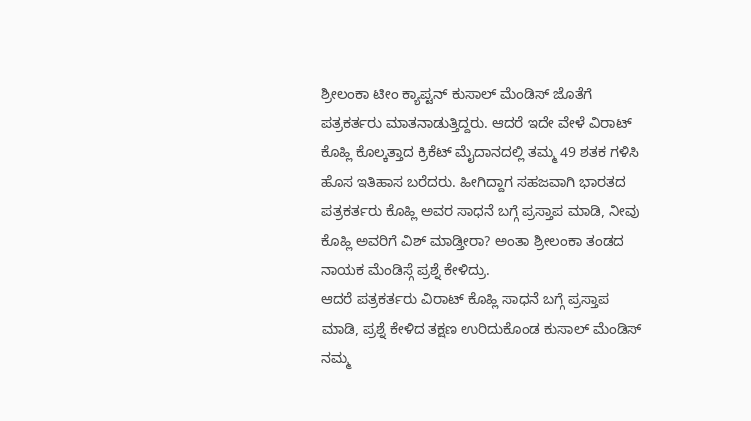ಶ್ರೀಲಂಕಾ ಟೀಂ ಕ್ಯಾಪ್ಟನ್ ಕುಸಾಲ್ ಮೆಂಡಿಸ್ ಜೊತೆಗೆ ಪತ್ರಕರ್ತರು ಮಾತನಾಡುತ್ತಿದ್ದರು. ಆದರೆ ಇದೇ ವೇಳೆ ವಿರಾಟ್ ಕೊಹ್ಲಿ ಕೊಲ್ಕತ್ತಾದ ಕ್ರಿಕೆಟ್ ಮೈದಾನದಲ್ಲಿ ತಮ್ಮ 49 ಶತಕ ಗಳಿಸಿ ಹೊಸ ಇತಿಹಾಸ ಬರೆದರು. ಹೀಗಿದ್ದಾಗ ಸಹಜವಾಗಿ ಭಾರತದ ಪತ್ರಕರ್ತರು ಕೊಹ್ಲಿ ಅವರ ಸಾಧನೆ ಬಗ್ಗೆ ಪ್ರಸ್ತಾಪ ಮಾಡಿ, ನೀವು ಕೊಹ್ಲಿ ಅವರಿಗೆ ವಿಶ್ ಮಾಡ್ತೀರಾ? ಅಂತಾ ಶ್ರೀಲಂಕಾ ತಂಡದ ನಾಯಕ ಮೆಂಡಿಸ್ಗೆ ಪ್ರಶ್ನೆ ಕೇಳಿದ್ರು.
ಆದರೆ ಪತ್ರಕರ್ತರು ವಿರಾಟ್ ಕೊಹ್ಲಿ ಸಾಧನೆ ಬಗ್ಗೆ ಪ್ರಸ್ತಾಪ ಮಾಡಿ, ಪ್ರಶ್ನೆ ಕೇಳಿದ ತಕ್ಷಣ ಉರಿದುಕೊಂಡ ಕುಸಾಲ್ ಮೆಂಡಿಸ್ ನಮ್ಮ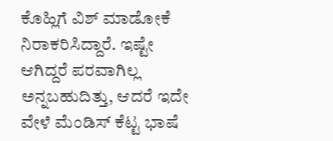ಕೊಹ್ಲಿಗೆ ವಿಶ್ ಮಾಡೋಕೆ ನಿರಾಕರಿಸಿದ್ದಾರೆ. ಇಷ್ಟೇ ಆಗಿದ್ದರೆ ಪರವಾಗಿಲ್ಲ ಅನ್ನಬಹುದಿತ್ತು, ಆದರೆ ಇದೇ ವೇಳೆ ಮೆಂಡಿಸ್ ಕೆಟ್ಟ ಭಾಷೆ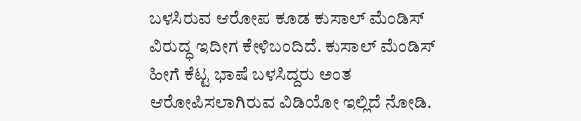ಬಳಸಿರುವ ಆರೋಪ ಕೂಡ ಕುಸಾಲ್ ಮೆಂಡಿಸ್ ವಿರುದ್ಧ ಇದೀಗ ಕೇಳಿಬಂದಿದೆ. ಕುಸಾಲ್ ಮೆಂಡಿಸ್ ಹೀಗೆ ಕೆಟ್ಟ ಭಾಷೆ ಬಳಸಿದ್ದರು ಅಂತ ಆರೋಪಿಸಲಾಗಿರುವ ವಿಡಿಯೋ ಇಲ್ಲಿದೆ ನೋಡಿ.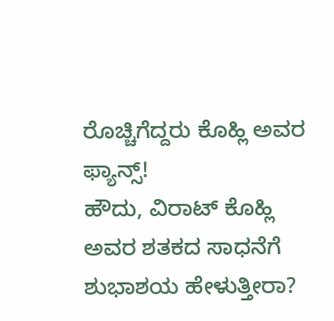ರೊಚ್ಚಿಗೆದ್ದರು ಕೊಹ್ಲಿ ಅವರ ಫ್ಯಾನ್ಸ್!
ಹೌದು, ವಿರಾಟ್ ಕೊಹ್ಲಿ ಅವರ ಶತಕದ ಸಾಧನೆಗೆ ಶುಭಾಶಯ ಹೇಳುತ್ತೀರಾ?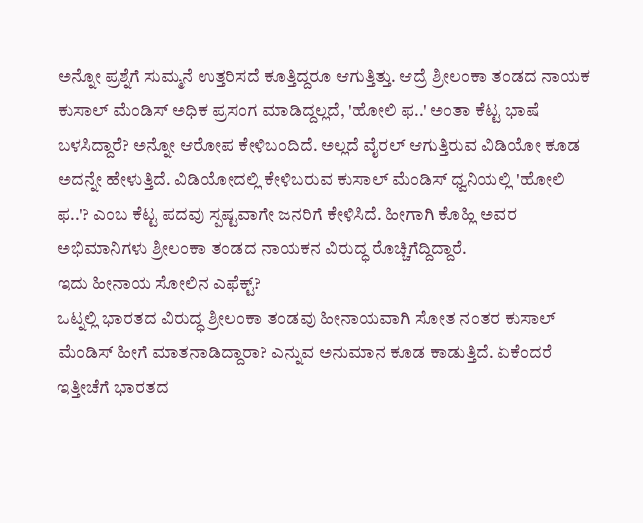ಅನ್ನೋ ಪ್ರಶ್ನೆಗೆ ಸುಮ್ಮನೆ ಉತ್ತರಿಸದೆ ಕೂತ್ತಿದ್ದರೂ ಆಗುತ್ತಿತ್ತು. ಆದ್ರೆ ಶ್ರೀಲಂಕಾ ತಂಡದ ನಾಯಕ ಕುಸಾಲ್ ಮೆಂಡಿಸ್ ಅಧಿಕ ಪ್ರಸಂಗ ಮಾಡಿದ್ದಲ್ಲದೆ, 'ಹೋಲಿ ಫ..' ಅಂತಾ ಕೆಟ್ಟ ಭಾಷೆ ಬಳಸಿದ್ದಾರೆ? ಅನ್ನೋ ಆರೋಪ ಕೇಳಿಬಂದಿದೆ. ಅಲ್ಲದೆ ವೈರಲ್ ಆಗುತ್ತಿರುವ ವಿಡಿಯೋ ಕೂಡ ಅದನ್ನೇ ಹೇಳುತ್ತಿದೆ. ವಿಡಿಯೋದಲ್ಲಿ ಕೇಳಿಬರುವ ಕುಸಾಲ್ ಮೆಂಡಿಸ್ ಧ್ವನಿಯಲ್ಲಿ 'ಹೋಲಿ ಫ..'? ಎಂಬ ಕೆಟ್ಟ ಪದವು ಸ್ಪಷ್ಟವಾಗೇ ಜನರಿಗೆ ಕೇಳಿಸಿದೆ. ಹೀಗಾಗಿ ಕೊಹ್ಲಿ ಅವರ ಅಭಿಮಾನಿಗಳು ಶ್ರೀಲಂಕಾ ತಂಡದ ನಾಯಕನ ವಿರುದ್ಧ ರೊಚ್ಚಿಗೆದ್ದಿದ್ದಾರೆ.
ಇದು ಹೀನಾಯ ಸೋಲಿನ ಎಫೆಕ್ಟ್?
ಒಟ್ನಲ್ಲಿ ಭಾರತದ ವಿರುದ್ಧ ಶ್ರೀಲಂಕಾ ತಂಡವು ಹೀನಾಯವಾಗಿ ಸೋತ ನಂತರ ಕುಸಾಲ್ ಮೆಂಡಿಸ್ ಹೀಗೆ ಮಾತನಾಡಿದ್ದಾರಾ? ಎನ್ನುವ ಅನುಮಾನ ಕೂಡ ಕಾಡುತ್ತಿದೆ. ಏಕೆಂದರೆ ಇತ್ತೀಚೆಗೆ ಭಾರತದ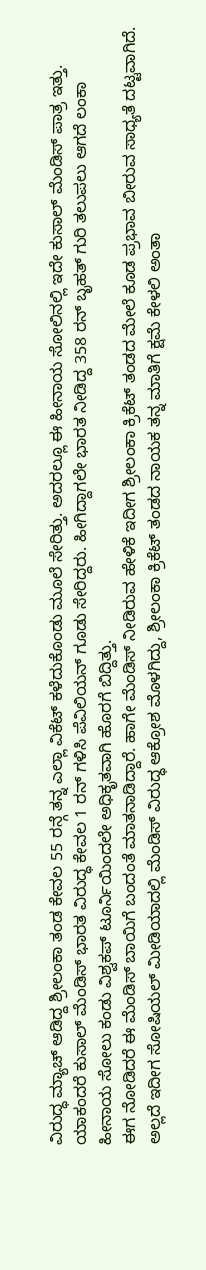ವಿರುದ್ಧ ಮ್ಯಾಚ್ ಆಡಿದ್ದ ಶ್ರೀಲಂಕಾ ತಂಡ ಕೇವಲ 55 ರನ್ಗೆ ತನ್ನ ಎಲ್ಲಾ ವಿಕೆಟ್ ಕಳೆದುಕೊಂಡು ಮೂಲೆ ಸೇರಿತ್ತು. ಅದರಲ್ಲೂ ಈ ಹೀನಾಯ ಸೋಲಿನಲ್ಲಿ ಇದೇ ಕುಸಾಲ್ ಮೆಂಡಿಸ್ ಪಾತ್ರ ಇತ್ತು. ಯಾಕಂದರೆ ಕುಸಾಲ್ ಮೆಂಡಿಸ್ ಭಾರತ ವಿರುದ್ಧ ಕೇವಲ 1 ರನ್ ಗಳಿಸಿ ಪೆವಿಲಿಯನ್ ಗೂಡು ಸೇರಿದ್ದರು. ಹೀಗಿದ್ದಾಗಲೇ ಭಾರತ ನೀಡಿದ್ದ 358 ರನ್ ಬೃಹತ್ ಗುರಿ ತಲುಪಲು ಆಗದೆ ಲಂಕಾ ಹೀನಾಯ ಸೋಲು ಕಂಡು ವಿಶ್ವಕಪ್ ಟೂರ್ನಿಯಿಂದಲೇ ಅಧಿಕೃತವಾಗಿ ಹೊರಗೆ ಬಿದ್ದಿತ್ತು.
ಈಗ ನೋಡಿದರೆ ಈ ಮೆಂಡಿಸ್ ಬಾಯಿಗೆ ಬಂದಂತೆ ಮಾತನಾಡಿದ್ದಾರೆ. ಹಾಗೇ ಮೆಂಡಿಸ್ ನೀಡಿರುವ ಹೇಳಿಕೆ ಇದೀಗ ಶ್ರೀಲಂಕಾ ಕ್ರಿಕೆಟ್ ತಂಡದ ಮೇಲೆ ಕೂಡ ಪ್ರಭಾವ ಬೀರುವ ಸಾಧ್ಯತೆ ದಟ್ಟವಾಗಿದೆ. ಅಲ್ಲದೆ ಇದೀಗ ಸೋಷಿಯಲ್ ಮೀಡಿಯಾದಲ್ಲಿ ಮೆಂಡಿಸ್ ವಿರುದ್ಧ ಆಕ್ರೋಶ ಮೊಳಗಿದ್ದು, ಶ್ರೀಲಂಕಾ ಕ್ರಿಕೆಟ್ ತಂಡದ ನಾಯಕ ತನ್ನ ಮಾತಿಗೆ ಕ್ಷಮೆ ಕೇಳಲಿ ಅಂತಾ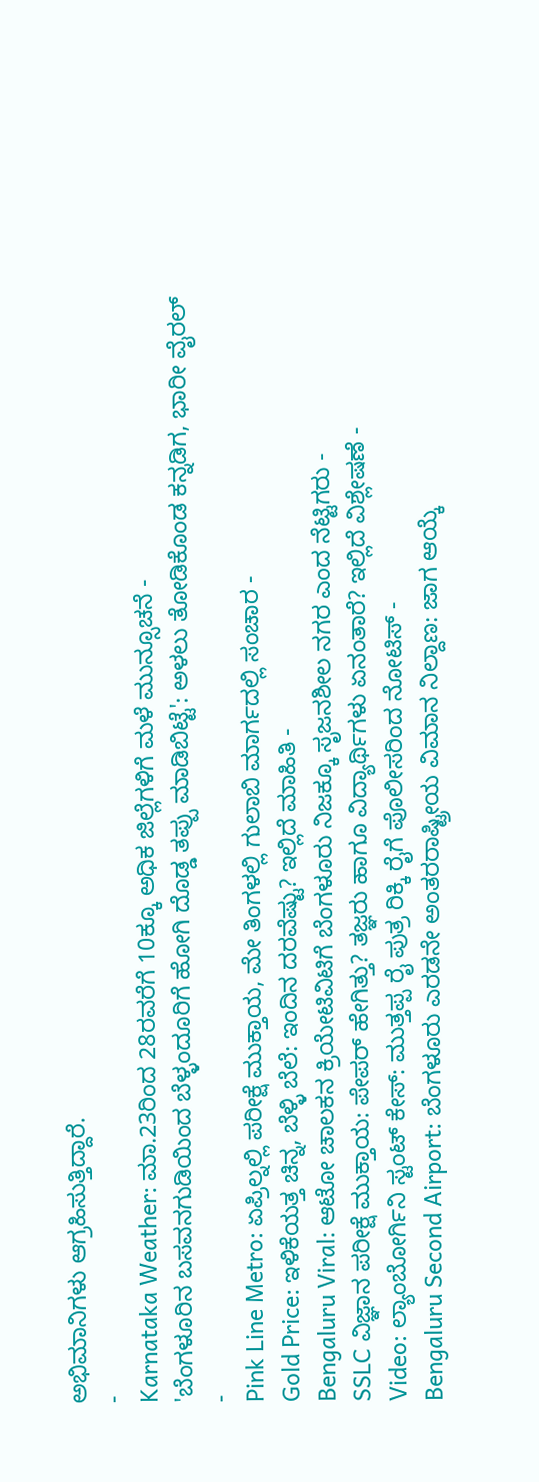ಅಭಿಮಾನಿಗಳು ಆಗ್ರಹಿಸುತ್ತಿದ್ದಾರೆ.
-
Karnataka Weather: ಮಾ.23ರಿಂದ 28ರವರೆಗೆ 10ಕ್ಕೂ ಅಧಿಕ ಜಿಲ್ಲೆಗಳಿಗೆ ಮಳೆ ಮುನ್ಸೂಚನೆ -
'ಬೆಂಗಳೂರಿನ ಬಸವನಗುಡಿಯಿಂದ ಬೆಳ್ಳಂದೂರಿಗೆ ಹೋಗಿ ದೊಡ್ಡ ತಪ್ಪು ಮಾಡಿಬಿಟ್ಟೆ': ಅಳಲು ತೋಡಿಕೊಂಡ ಕನ್ನಡಿಗ, ಭಾರೀ ವೈರಲ್ -
Pink Line Metro: ಏಪ್ರಿಲ್ನಲ್ಲಿ ಪರೀಕ್ಷೆ ಮುಕ್ತಾಯ, ಮೇ ತಿಂಗಳಲ್ಲಿ ಗುಲಾಬಿ ಮಾರ್ಗದಲ್ಲಿ ಸಂಚಾರ -
Gold Price: ಇಳಿಕೆಯತ್ತ ಚಿನ್ನ, ಬೆಳ್ಳಿ ಬೆಲೆ: ಇಂದಿನ ದರವೆಷ್ಟು? ಇಲ್ಲಿದೆ ಮಾಹಿತಿ -
Bengaluru Viral: ಆಟೋ ಚಾಲಕನ ಕ್ರಿಯೇಟಿವಿಟಿಗೆ ಬೆಂಗಳೂರು ನಿಜಕ್ಕೂ ಸೃಜನಶೀಲ ನಗರ ಎಂದ ನೆಟ್ಟಿಗರು -
SSLC ವಿಜ್ಞಾನ ಪರೀಕ್ಷೆ ಮುಕ್ತಾಯ: ಪೇಪರ್ ಹೇಗಿತ್ತು? ತಜ್ಞರು ಹಾಗೂ ವಿದ್ಯಾರ್ಥಿಗಳು ಏನಂತಾರೆ? ಇಲ್ಲಿದೆ ವಿಶ್ಲೇಷಣೆ -
Video: ಲ್ಯಾಂಬೋರ್ಗಿನಿ ಸ್ಟಂಟ್ ಕೇಸ್: ಮುತ್ತಪ್ಪ ರೈ ಪುತ್ರ ರಿಕ್ಕಿ ರೈಗೆ ಪೊಲೀಸರಿಂದ ನೋಟಿಸ್ -
Bengaluru Second Airport: ಬೆಂಗಳೂರು ಎರಡನೇ ಅಂತರರಾಷ್ಟ್ರೀಯ ವಿಮಾನ ನಿಲ್ದಾಣ: ಜಾಗ ಆಯ್ಕೆ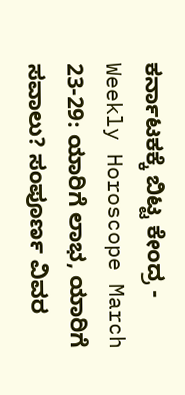ಕರ್ನಾಟಕಕ್ಕೆ ಬಿಟ್ಟ ಕೇಂದ್ರ -
Weekly Horoscope March 23-29: ಯಾರಿಗೆ ಲಾಭ, ಯಾರಿಗೆ ಸವಾಲು? ಸಂಪೂರ್ಣ ವಿವರ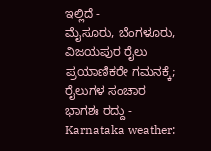ಇಲ್ಲಿದೆ -
ಮೈಸೂರು, ಬೆಂಗಳೂರು, ವಿಜಯಪುರ ರೈಲು ಪ್ರಯಾಣಿಕರೇ ಗಮನಕ್ಕೆ; ರೈಲುಗಳ ಸಂಚಾರ ಭಾಗಶಃ ರದ್ದು -
Karnataka weather: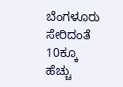ಬೆಂಗಳೂರು ಸೇರಿದಂತೆ 10ಕ್ಕೂ ಹೆಚ್ಚು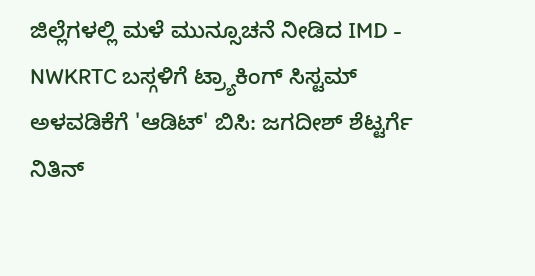ಜಿಲ್ಲೆಗಳಲ್ಲಿ ಮಳೆ ಮುನ್ಸೂಚನೆ ನೀಡಿದ IMD -
NWKRTC ಬಸ್ಗಳಿಗೆ ಟ್ರ್ಯಾಕಿಂಗ್ ಸಿಸ್ಟಮ್ ಅಳವಡಿಕೆಗೆ 'ಆಡಿಟ್' ಬಿಸಿ: ಜಗದೀಶ್ ಶೆಟ್ಟರ್ಗೆ ನಿತಿನ್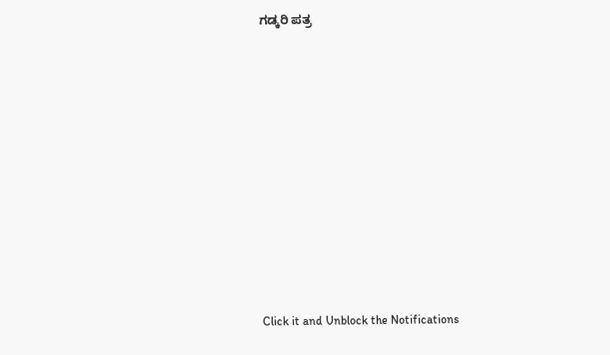ಗಡ್ಕರಿ ಪತ್ರ












Click it and Unblock the Notifications